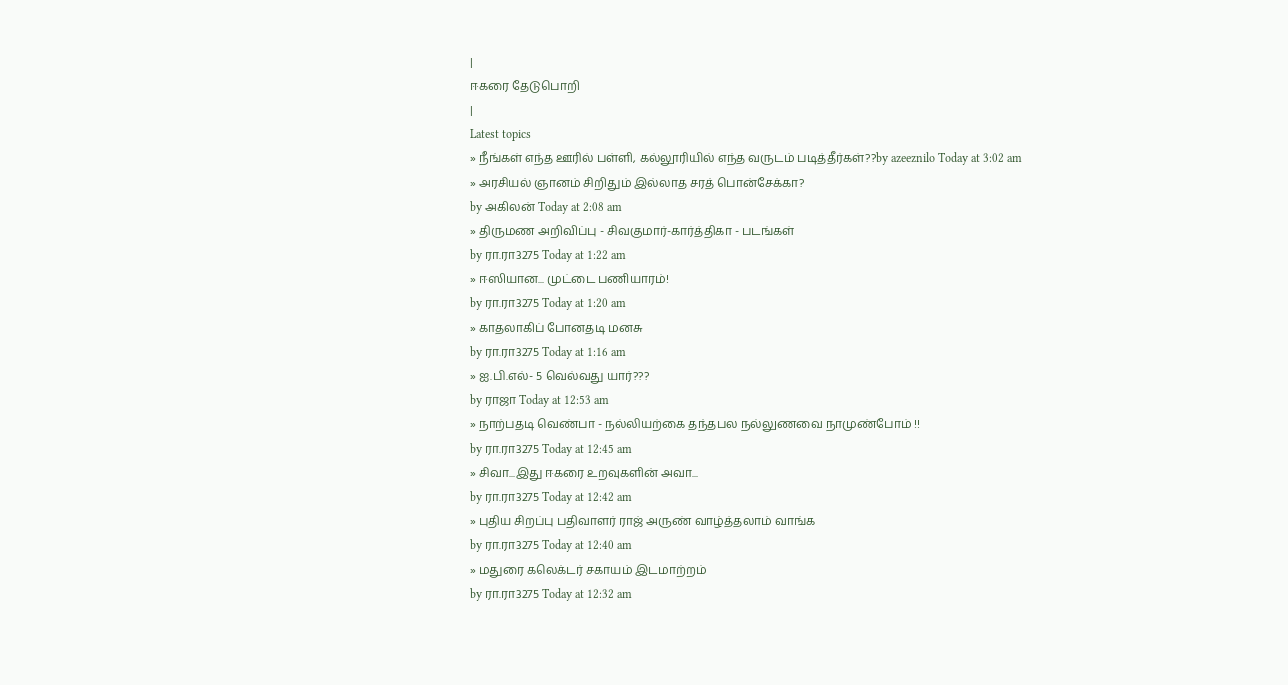|
ஈகரை தேடுபொறி
|
Latest topics
» நீங்கள் எந்த ஊரில் பள்ளி, கல்லூரியில் எந்த வருடம் படித்தீர்கள்??by azeeznilo Today at 3:02 am
» அரசியல் ஞானம் சிறிதும் இல்லாத சரத் பொன்சேக்கா?
by அகிலன் Today at 2:08 am
» திருமண அறிவிப்பு - சிவகுமார்-கார்த்திகா - படங்கள்
by ரா.ரா3275 Today at 1:22 am
» ஈஸியான... முட்டை பணியாரம்!
by ரா.ரா3275 Today at 1:20 am
» காதலாகிப் போனதடி மனசு
by ரா.ரா3275 Today at 1:16 am
» ஐ.பி.எல்- 5 வெல்வது யார்???
by ராஜா Today at 12:53 am
» நாற்பதடி வெண்பா - நல்லியற்கை தந்தபல நல்லுணவை நாமுண்போம் !!
by ரா.ரா3275 Today at 12:45 am
» சிவா...இது ஈகரை உறவுகளின் அவா...
by ரா.ரா3275 Today at 12:42 am
» புதிய சிறப்பு பதிவாளர் ராஜ் அருண் வாழ்த்தலாம் வாங்க
by ரா.ரா3275 Today at 12:40 am
» மதுரை கலெக்டர் சகாயம் இடமாற்றம்
by ரா.ரா3275 Today at 12:32 am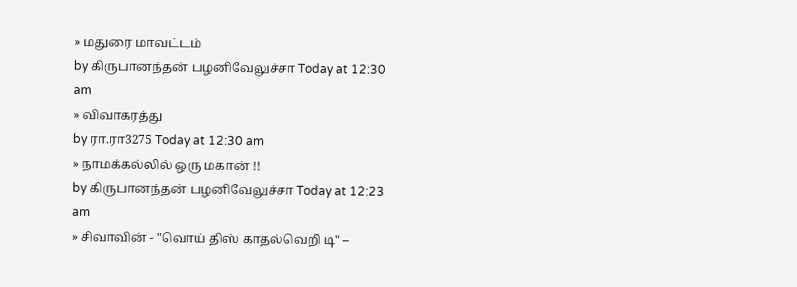» மதுரை மாவட்டம்
by கிருபானந்தன் பழனிவேலுச்சா Today at 12:30 am
» விவாகரத்து
by ரா.ரா3275 Today at 12:30 am
» நாமக்கல்லில் ஒரு மகான் !!
by கிருபானந்தன் பழனிவேலுச்சா Today at 12:23 am
» சிவாவின் - "வொய் திஸ் காதல்வெறி டி" –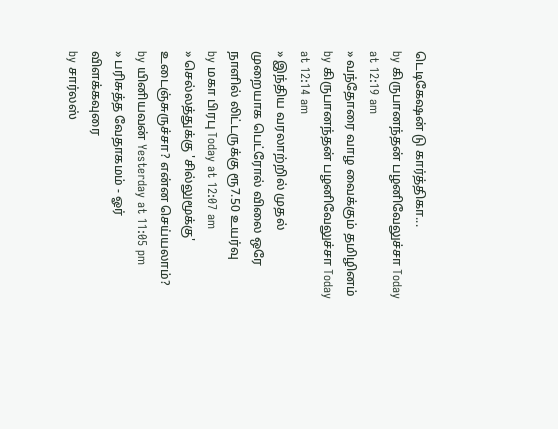டெடிகேஷன் டு கார்த்திகா...
by கிருபானந்தன் பழனிவேலுச்சா Today at 12:19 am
» வந்தோரை வாழ வைக்கும் தமிழினம்
by கிருபானந்தன் பழனிவேலுச்சா Today at 12:14 am
» இந்திய வரலாற்றில் முதல் முறையாக பெட்ரோல் விலை ஒரே நாளில் லிட்டருக்கு ரூ7.50 உயர்வு
by மகா பிரபு Today at 12:07 am
» செல்லத்துக்கு 'சில்லுமூக்கு' உடைஞ்சுருச்சா? என்ன செய்யலாம்?
by யினியவன் Yesterday at 11:05 pm
» பரிசுத்த வேதாகமம் - ஓர் விளக்கவுரை
by சார்லஸ்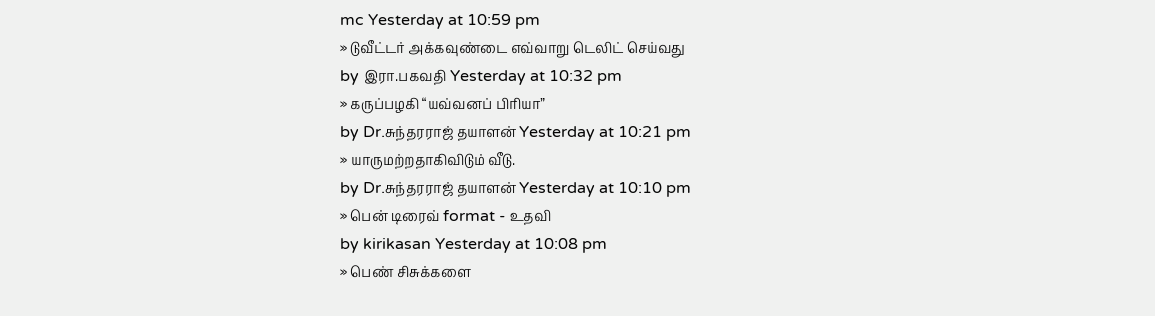mc Yesterday at 10:59 pm
» டுவீட்டர் அக்கவுண்டை எவ்வாறு டெலிட் செய்வது
by இரா.பகவதி Yesterday at 10:32 pm
» கருப்பழகி “யவ்வனப் பிரியா”
by Dr.சுந்தரராஜ் தயாளன் Yesterday at 10:21 pm
» யாருமற்றதாகிவிடும் வீடு.
by Dr.சுந்தரராஜ் தயாளன் Yesterday at 10:10 pm
» பென் டிரைவ் format - உதவி
by kirikasan Yesterday at 10:08 pm
» பெண் சிசுக்களை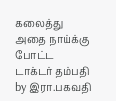கலைத்து அதை நாய்க்கு போட்ட டாக்டர் தம்பதி
by இரா.பகவதி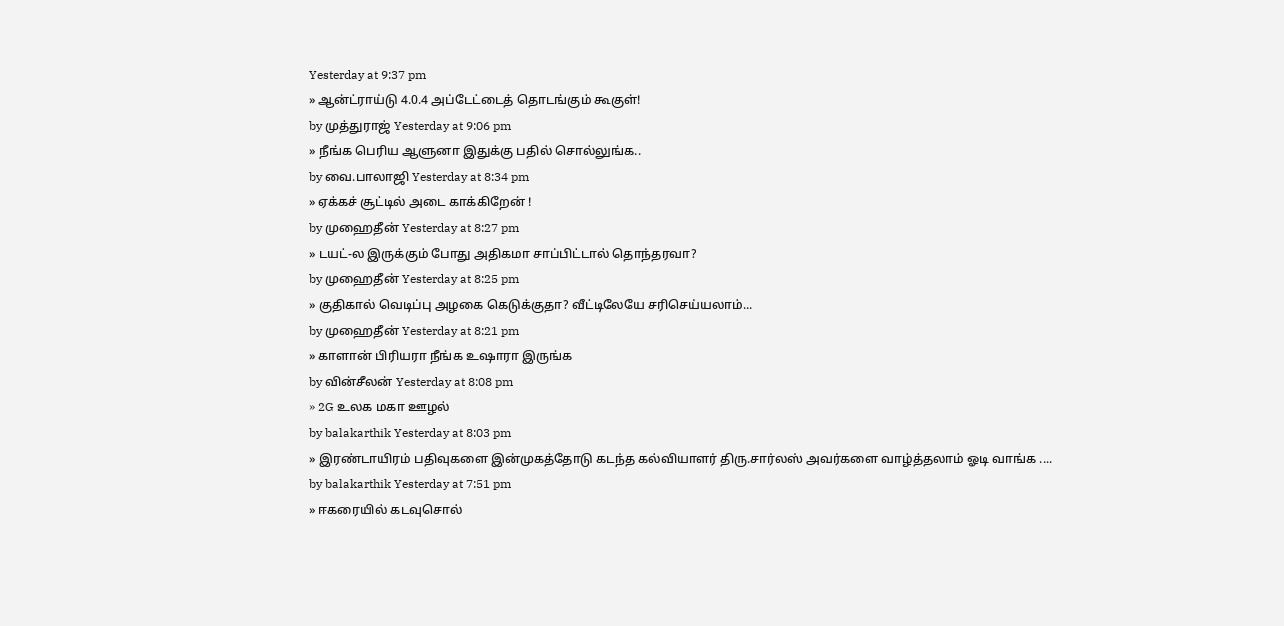Yesterday at 9:37 pm
» ஆன்ட்ராய்டு 4.0.4 அப்டேட்டைத் தொடங்கும் கூகுள்!
by முத்துராஜ் Yesterday at 9:06 pm
» நீங்க பெரிய ஆளுனா இதுக்கு பதில் சொல்லுங்க..
by வை.பாலாஜி Yesterday at 8:34 pm
» ஏக்கச் சூட்டில் அடை காக்கிறேன் !
by முஹைதீன் Yesterday at 8:27 pm
» டயட்-ல இருக்கும் போது அதிகமா சாப்பிட்டால் தொந்தரவா?
by முஹைதீன் Yesterday at 8:25 pm
» குதிகால் வெடிப்பு அழகை கெடுக்குதா? வீட்டிலேயே சரிசெய்யலாம்...
by முஹைதீன் Yesterday at 8:21 pm
» காளான் பிரியரா நீங்க உஷாரா இருங்க
by வின்சீலன் Yesterday at 8:08 pm
» 2G உலக மகா ஊழல்
by balakarthik Yesterday at 8:03 pm
» இரண்டாயிரம் பதிவுகளை இன்முகத்தோடு கடந்த கல்வியாளர் திரு.சார்லஸ் அவர்களை வாழ்த்தலாம் ஓடி வாங்க ....
by balakarthik Yesterday at 7:51 pm
» ஈகரையில் கடவுசொல்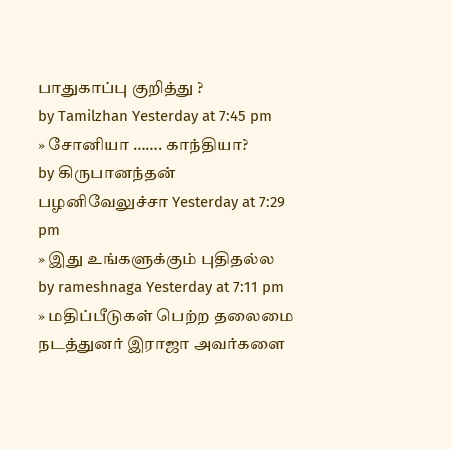பாதுகாப்பு குறித்து ?
by Tamilzhan Yesterday at 7:45 pm
» சோனியா ……. காந்தியா?
by கிருபானந்தன் பழனிவேலுச்சா Yesterday at 7:29 pm
» இது உங்களுக்கும் புதிதல்ல
by rameshnaga Yesterday at 7:11 pm
» மதிப்பீடுகள் பெற்ற தலைமை நடத்துனர் இராஜா அவர்களை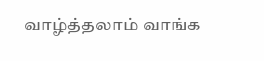வாழ்த்தலாம் வாங்க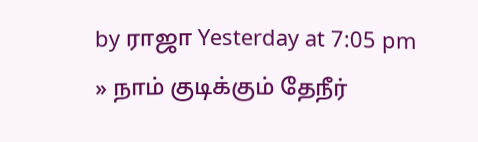by ராஜா Yesterday at 7:05 pm
» நாம் குடிக்கும் தேநீர்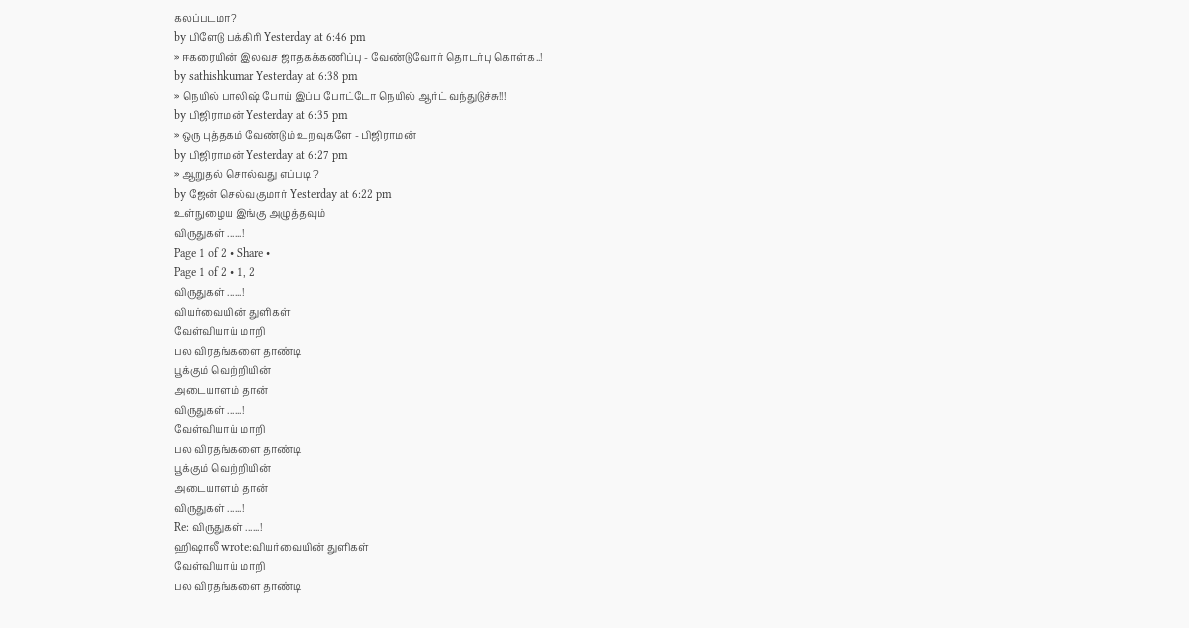கலப்படமா?
by பிளேடு பக்கிரி Yesterday at 6:46 pm
» ஈகரையின் இலவச ஜாதகக்கணிப்பு - வேண்டுவோர் தொடர்பு கொள்க..!
by sathishkumar Yesterday at 6:38 pm
» நெயில் பாலிஷ் போய் இப்ப போட்டோ நெயில் ஆர்ட் வந்துடுச்சு!!!
by பிஜிராமன் Yesterday at 6:35 pm
» ஒரு புத்தகம் வேண்டும் உறவுகளே - பிஜிராமன்
by பிஜிராமன் Yesterday at 6:27 pm
» ஆறுதல் சொல்வது எப்படி ?
by ஜேன் செல்வகுமார் Yesterday at 6:22 pm
உள்நுழைய இங்கு அழுத்தவும்
விருதுகள் ......!
Page 1 of 2 • Share •
Page 1 of 2 • 1, 2
விருதுகள் ......!
வியர்வையின் துளிகள்
வேள்வியாய் மாறி
பல விரதங்களை தாண்டி
பூக்கும் வெற்றியின்
அடையாளம் தான்
விருதுகள் ......!
வேள்வியாய் மாறி
பல விரதங்களை தாண்டி
பூக்கும் வெற்றியின்
அடையாளம் தான்
விருதுகள் ......!
Re: விருதுகள் ......!
ஹிஷாலீ wrote:வியர்வையின் துளிகள்
வேள்வியாய் மாறி
பல விரதங்களை தாண்டி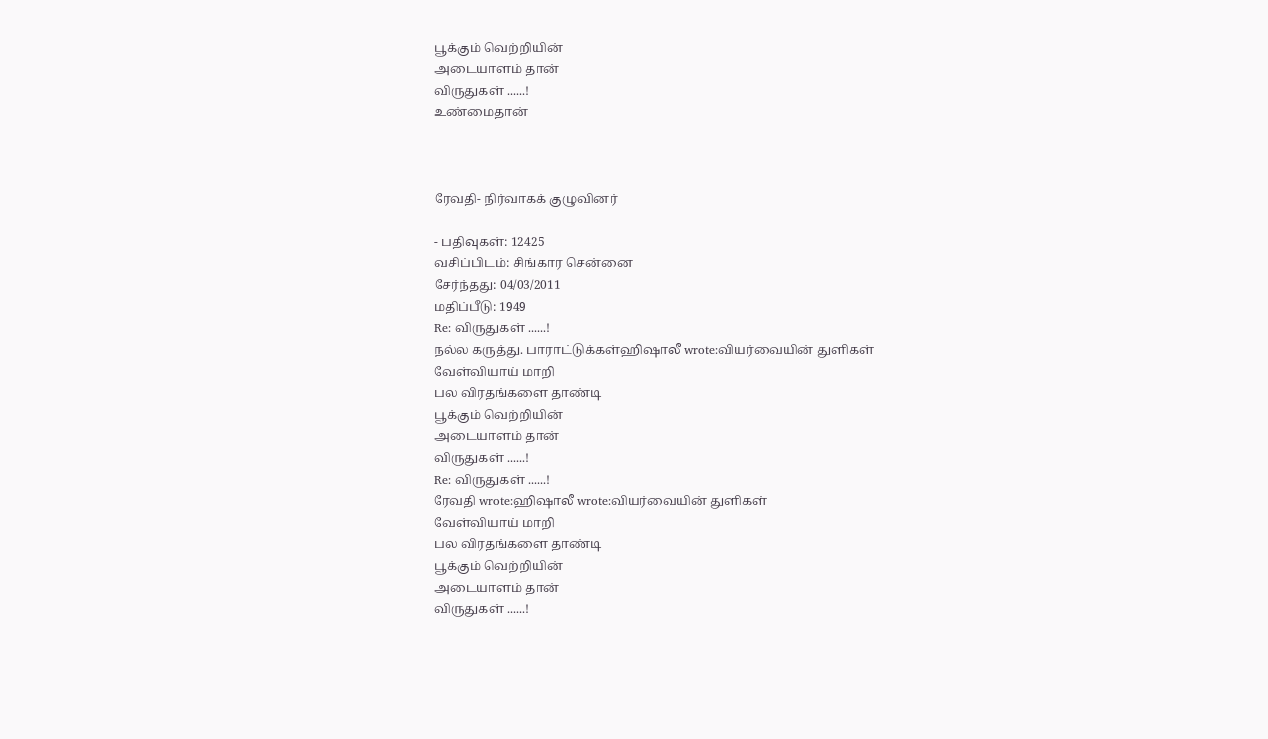பூக்கும் வெற்றியின்
அடையாளம் தான்
விருதுகள் ......!
உண்மைதான்



ரேவதி- நிர்வாகக் குழுவினர்

- பதிவுகள்: 12425
வசிப்பிடம்: சிங்கார சென்னை
சேர்ந்தது: 04/03/2011
மதிப்பீடு: 1949
Re: விருதுகள் ......!
நல்ல கருத்து. பாராட்டுக்கள்ஹிஷாலீ wrote:வியர்வையின் துளிகள்
வேள்வியாய் மாறி
பல விரதங்களை தாண்டி
பூக்கும் வெற்றியின்
அடையாளம் தான்
விருதுகள் ......!
Re: விருதுகள் ......!
ரேவதி wrote:ஹிஷாலீ wrote:வியர்வையின் துளிகள்
வேள்வியாய் மாறி
பல விரதங்களை தாண்டி
பூக்கும் வெற்றியின்
அடையாளம் தான்
விருதுகள் ......!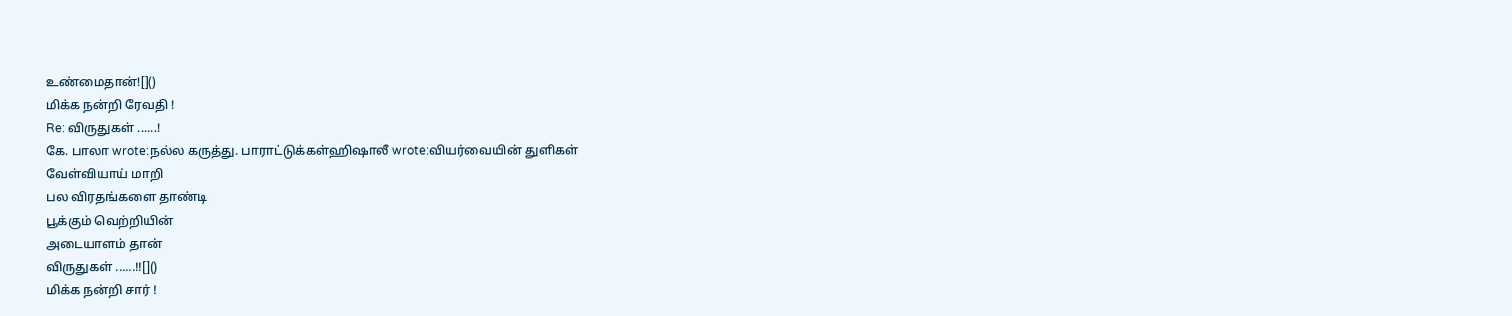உண்மைதான்![]()
மிக்க நன்றி ரேவதி !
Re: விருதுகள் ......!
கே. பாலா wrote:நல்ல கருத்து. பாராட்டுக்கள்ஹிஷாலீ wrote:வியர்வையின் துளிகள்
வேள்வியாய் மாறி
பல விரதங்களை தாண்டி
பூக்கும் வெற்றியின்
அடையாளம் தான்
விருதுகள் ......!![]()
மிக்க நன்றி சார் !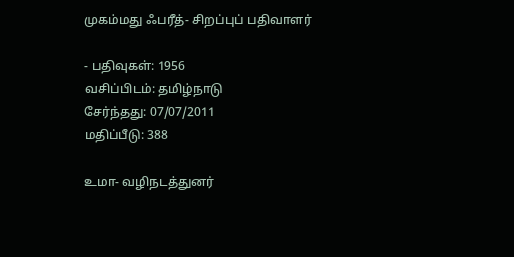முகம்மது ஃபரீத்- சிறப்புப் பதிவாளர்

- பதிவுகள்: 1956
வசிப்பிடம்: தமிழ்நாடு
சேர்ந்தது: 07/07/2011
மதிப்பீடு: 388

உமா- வழிநடத்துனர்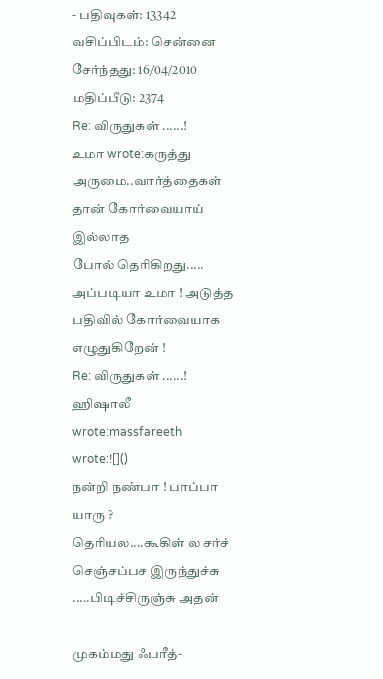- பதிவுகள்: 13342
வசிப்பிடம்: சென்னை
சேர்ந்தது: 16/04/2010
மதிப்பீடு: 2374
Re: விருதுகள் ......!
உமா wrote:கருத்து அருமை..வார்த்தைகள் தான் கோர்வையாய் இல்லாத
போல் தெரிகிறது.....
அப்படியா உமா ! அடுத்த பதிவில் கோர்வையாக எழுதுகிறேன் !
Re: விருதுகள் ......!
ஹிஷாலீ wrote:massfareeth wrote:![]()
நன்றி நண்பா ! பாப்பா யாரு ?
தெரியல....கூகிள் ல சர்ச் செஞ்சப்பச இருந்துச்சு .....பிடிச்சிருஞ்சு அதன்

முகம்மது ஃபரீத்-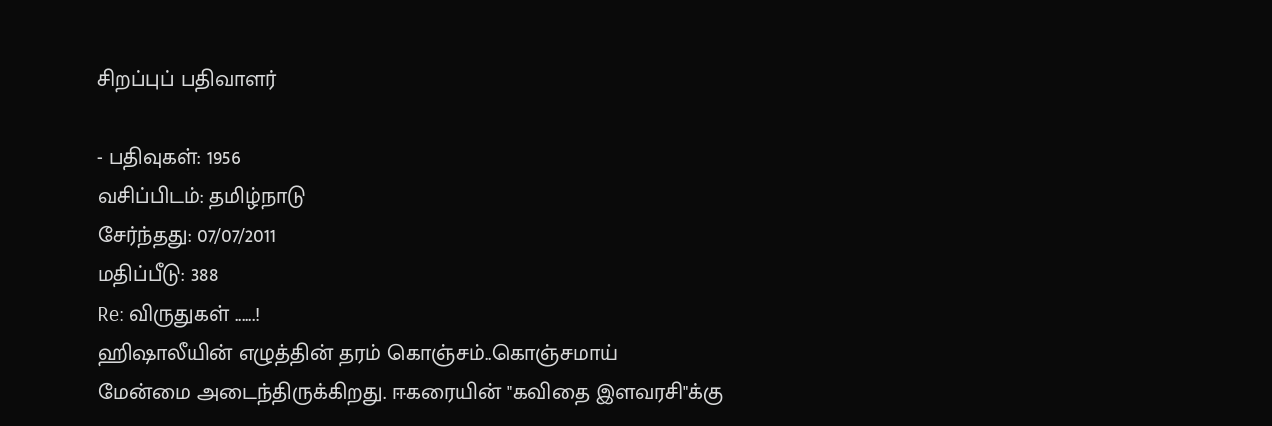சிறப்புப் பதிவாளர்

- பதிவுகள்: 1956
வசிப்பிடம்: தமிழ்நாடு
சேர்ந்தது: 07/07/2011
மதிப்பீடு: 388
Re: விருதுகள் ......!
ஹிஷாலீயின் எழுத்தின் தரம் கொஞ்சம்..கொஞ்சமாய்
மேன்மை அடைந்திருக்கிறது. ஈகரையின் "கவிதை இளவரசி"க்கு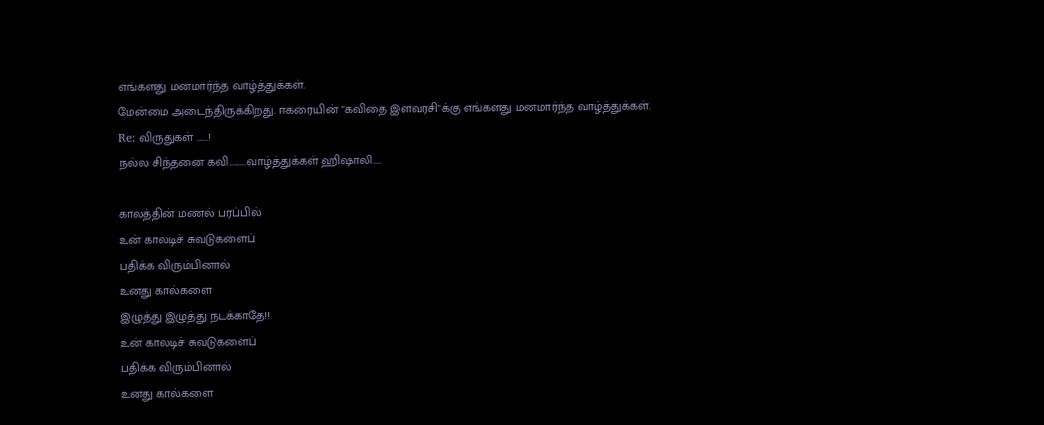எங்களது மனமார்ந்த வாழ்த்துக்கள்.
மேன்மை அடைந்திருக்கிறது. ஈகரையின் "கவிதை இளவரசி"க்கு எங்களது மனமார்ந்த வாழ்த்துக்கள்.
Re: விருதுகள் ......!
நல்ல சிந்தனை கவி.........வாழ்த்துக்கள் ஹிஷாலி....

காலத்தின் மணல் பரப்பில்
உன் காலடிச் சுவடுகளைப்
பதிக்க விரும்பினால்
உனது கால்களை
இழுத்து இழுத்து நடக்காதே!!
உன் காலடிச் சுவடுகளைப்
பதிக்க விரும்பினால்
உனது கால்களை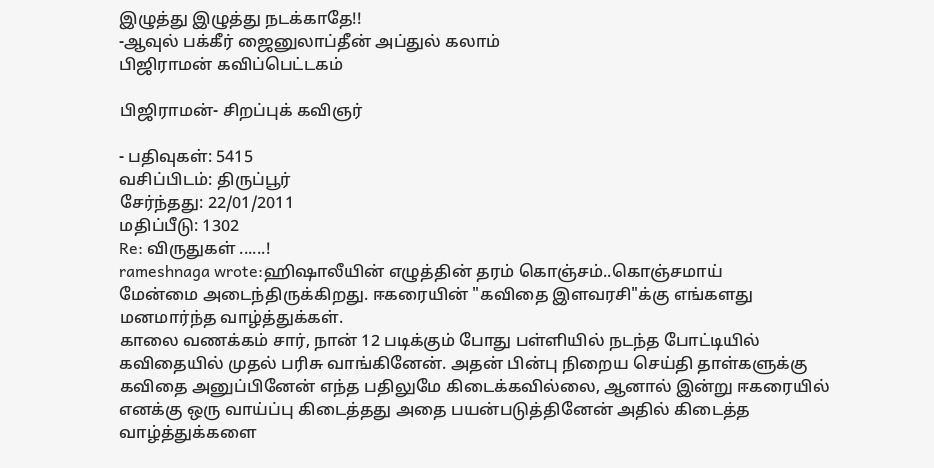இழுத்து இழுத்து நடக்காதே!!
-ஆவுல் பக்கீர் ஜைனுலாப்தீன் அப்துல் கலாம்
பிஜிராமன் கவிப்பெட்டகம்

பிஜிராமன்- சிறப்புக் கவிஞர்

- பதிவுகள்: 5415
வசிப்பிடம்: திருப்பூர்
சேர்ந்தது: 22/01/2011
மதிப்பீடு: 1302
Re: விருதுகள் ......!
rameshnaga wrote:ஹிஷாலீயின் எழுத்தின் தரம் கொஞ்சம்..கொஞ்சமாய்
மேன்மை அடைந்திருக்கிறது. ஈகரையின் "கவிதை இளவரசி"க்கு எங்களது மனமார்ந்த வாழ்த்துக்கள்.
காலை வணக்கம் சார், நான் 12 படிக்கும் போது பள்ளியில் நடந்த போட்டியில் கவிதையில் முதல் பரிசு வாங்கினேன். அதன் பின்பு நிறைய செய்தி தாள்களுக்கு கவிதை அனுப்பினேன் எந்த பதிலுமே கிடைக்கவில்லை, ஆனால் இன்று ஈகரையில் எனக்கு ஒரு வாய்ப்பு கிடைத்தது அதை பயன்படுத்தினேன் அதில் கிடைத்த வாழ்த்துக்களை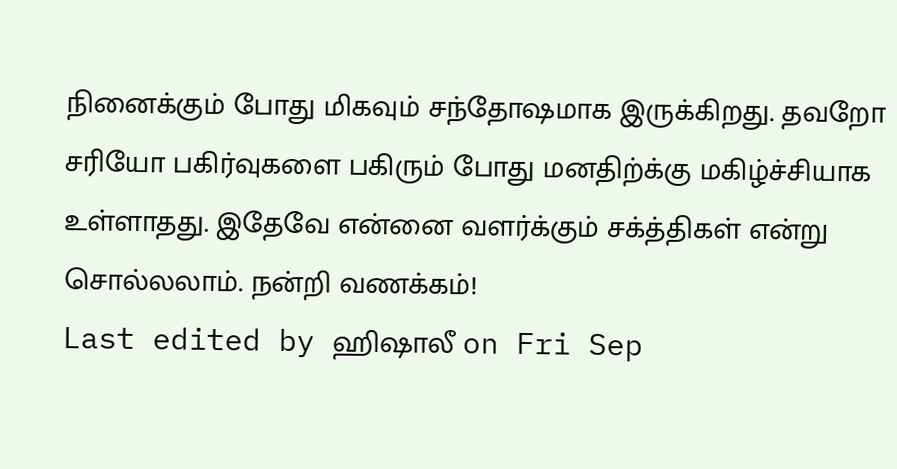நினைக்கும் போது மிகவும் சந்தோஷமாக இருக்கிறது. தவறோ சரியோ பகிர்வுகளை பகிரும் போது மனதிற்க்கு மகிழ்ச்சியாக உள்ளாதது. இதேவே என்னை வளர்க்கும் சக்த்திகள் என்று சொல்லலாம். நன்றி வணக்கம்!
Last edited by ஹிஷாலீ on Fri Sep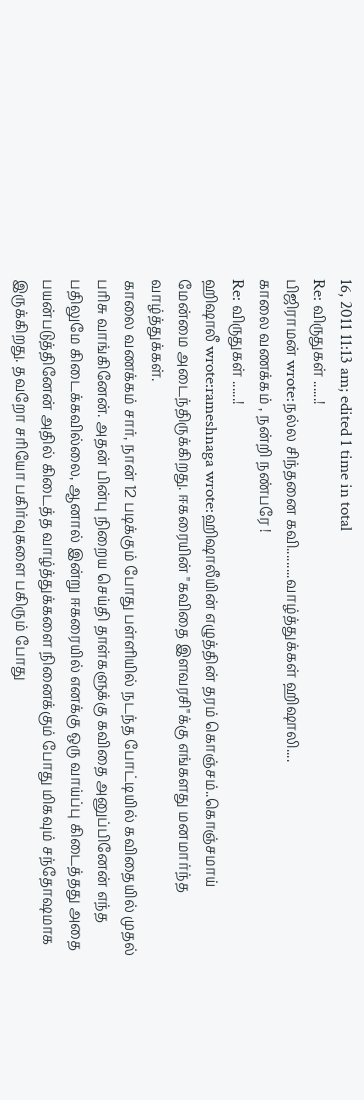16, 2011 11:13 am; edited 1 time in total
Re: விருதுகள் ......!
பிஜிராமன் wrote:நல்ல சிந்தனை கவி.........வாழ்த்துக்கள் ஹிஷாலி....
காலை வணக்கம் , நன்றி நண்பரே !
Re: விருதுகள் ......!
ஹிஷாலீ wrote:rameshnaga wrote:ஹிஷாலீயின் எழுத்தின் தரம் கொஞ்சம்..கொஞ்சமாய்
மேன்மை அடைந்திருக்கிறது. ஈகரையின் "கவிதை இளவரசி"க்கு எங்களது மனமார்ந்த வாழ்த்துக்கள்.
காலை வணக்கம் சார், நான் 12 படிக்கும் போது பள்ளியில் நடந்த போட்டியில் கவிதையில் முதல் பரிசு வாங்கினேன். அதன் பின்பு நிறைய செய்தி தாள்களுக்கு கவிதை அனுப்பினேன் எந்த பதிலுமே கிடைக்கவில்லை, ஆனால் இன்று ஈகரையில் எனக்கு ஒரு வாய்ப்பு கிடைத்தது அதை பயன்படுத்தினேன் அதில் கிடைத்த வாழ்த்துக்களை நினைக்கும் போது மிகவும் சந்தோஷமாக இருக்கிறது. தவறோ சரியோ பகிர்வுகளை பகிரும் போது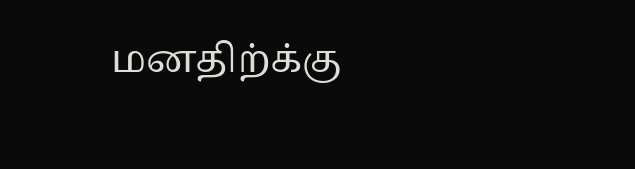மனதிற்க்கு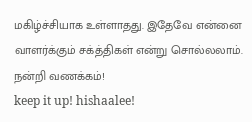மகிழ்ச்சியாக உள்ளாதது. இதேவே என்னை வாளர்க்கும் சக்த்திகள் என்று சொல்லலாம். நன்றி வணக்கம்!
keep it up! hishaalee!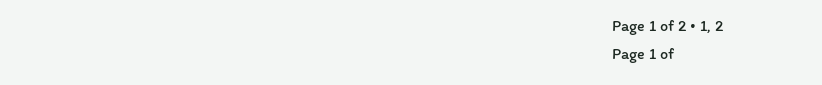Page 1 of 2 • 1, 2
Page 1 of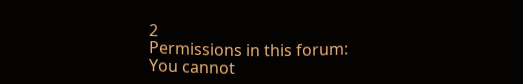2
Permissions in this forum:
You cannot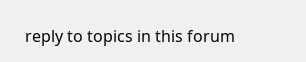reply to topics in this forum